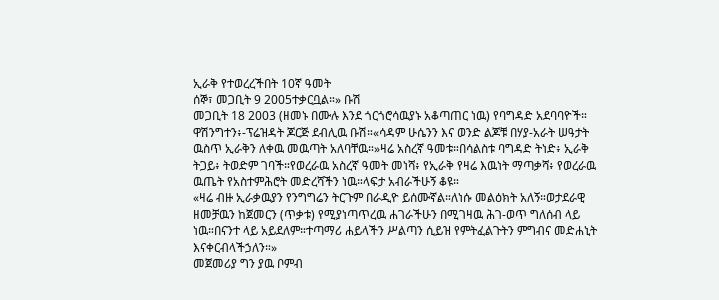ኢራቅ የተወረረችበት 10ኛ ዓመት
ሰኞ፣ መጋቢት 9 2005ተቃርቧል።» ቡሽ
መጋቢት 18 2003 (ዘመኑ በሙሉ እንደ ጎርጎሮሳዉያኑ አቆጣጠር ነዉ) የባግዳድ አደባባዮች።
ዋሽንግተን፥-ፕሬዝዳት ጆርጅ ደብሊዉ ቡሽ።«ሳዳም ሁሴንን እና ወንድ ልጆቹ በሃያ-አራት ሠዓታት ዉስጥ ኢራቅን ለቀዉ መዉጣት አለባቸዉ።»ዛሬ አስረኛ ዓመቱ።በሳልስቱ ባግዳድ ትነድ፥ ኢራቅ ትጋይ፥ ትወድም ገባች።የወረራዉ አስረኛ ዓመት መነሻ፥ የኢራቅ የዛሬ እዉነት ማጣቃሻ፥ የወረራዉ ዉጤት የአስተምሕሮት መድረሻችን ነዉ።ላፍታ አብራችሁኝ ቆዩ።
«ዛሬ ብዙ ኢራቃዉያን የንግግሬን ትርጉም በራዲዮ ይሰሙኛል።ለነሱ መልዕክት አለኝ።ወታደራዊ ዘመቻዉን ከጀመርን (ጥቃቱ) የሚያነጣጥረዉ ሐገራችሁን በሚገዛዉ ሕገ-ወጥ ግለሰብ ላይ ነዉ።በናንተ ላይ አይደለም።ተጣማሪ ሐይላችን ሥልጣን ሲይዝ የምትፈልጉትን ምግብና መድሐኒት እናቀርብላችኃለን።»
መጀመሪያ ግን ያዉ ቦምብ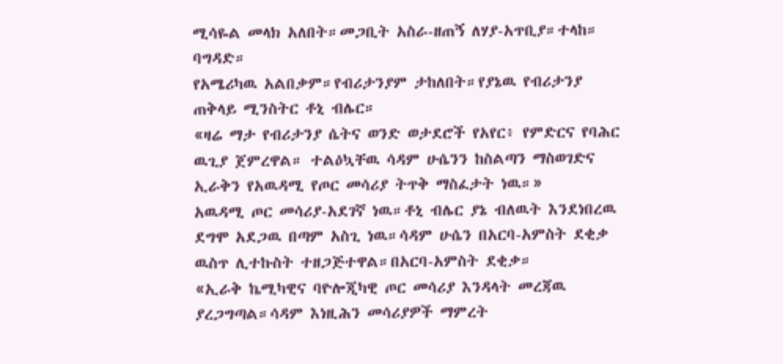ሚሳዬል መላክ አለበት።መጋቢት አስራ-ዘጠኝ ለሃያ-አጥቢያ።ተላከ። ባግዳድ።
የአሜሪካዉ አልበቃም።የብሪታንያም ታከለበት።የያኔዉ የብሪታንያ ጠቅላይ ሚንስትር ቶኒ ብሌር።
«ዛሬ ማታ የብሪታንያ ሴትና ወንድ ወታደሮች የአየር፥ የምድርና የባሕር ዉጊያ ጀምረዋል። ተልዕኳቸዉ ሳዳም ሁሴንን ከስልጣን ማስወገድና ኢራቅን የአዉዳሚ የጦር መሳሪያ ትጥቅ ማስፈታት ነዉ።»
አዉዳሚ ጦር መሳሪያ-አደገኛ ነዉ።ቶኒ ብሌር ያኔ ብለዉት እንደነበረዉ ደግሞ አደጋዉ በጣም አስጊ ነዉ።ሳዳም ሁሴን በአርባ-አምስት ደቂቃ ዉስጥ ሊተኩስት ተዘጋጅተዋል።በአርባ-አምስት ደቂቃ።
«ኢራቅ ኬሚካዊና ባዮሎጂካዊ ጦር መሳሪያ እንዳላት መረጃዉ ያረጋግጣል።ሳዳም እነዚሕን መሳሪያዎች ማምረት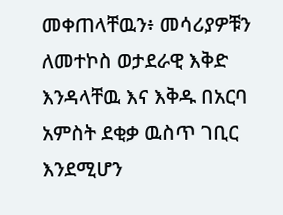መቀጠላቸዉን፥ መሳሪያዎቹን ለመተኮስ ወታደራዊ እቅድ እንዳላቸዉ እና እቅዱ በአርባ አምስት ደቂቃ ዉስጥ ገቢር እንደሚሆን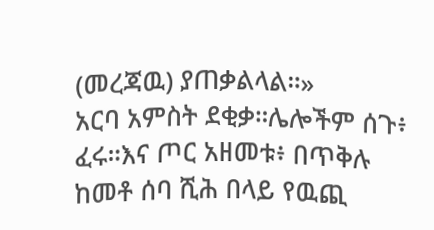(መረጃዉ) ያጠቃልላል።»
አርባ አምስት ደቂቃ።ሌሎችም ሰጉ፥ ፈሩ።እና ጦር አዘመቱ፥ በጥቅሉ ከመቶ ሰባ ሺሕ በላይ የዉጪ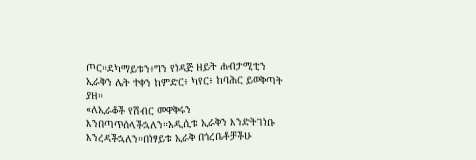ጦር።ደካማይቱን፥ግን የነዳጅ ዘይት ሐብታሚቲን ኢራቅን ሌት ተቀን ከምድር፥ ካየር፥ ከባሕር ይወቅጣት ያዘ።
«ለኢራቆች የሽብር መዋቅሩን እንበጣጥሰላችኋለን።አዲሲቱ ኢራቅን እንድትገነቡ እንረዳችኋለን።በነፃይቱ ኢራቅ በጎረቤቶቻችሁ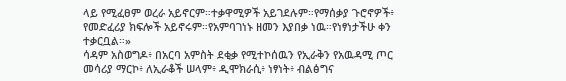ላይ የሚፈፀም ወረራ አይኖርም።ተቃዋሚዎች አይገደሉም።የማሰቃያ ጉሮኖዎች፥ የመድፈሪያ ክፍሎች አይኖሩም።የአምባገነኑ ዘመን እያበቃ ነዉ።የነፃነታችሁ ቀን ተቃርቧል።»
ሳዳም አስወግዶ፥ በአርባ አምስት ደቂቃ የሚተኮሰዉን የኢራቅን የአዉዳሚ ጦር መሳሪያ ማርኮ፥ ለኢራቆች ሠላም፥ ዲሞክራሲ፥ ነፃነት፥ ብልፅግና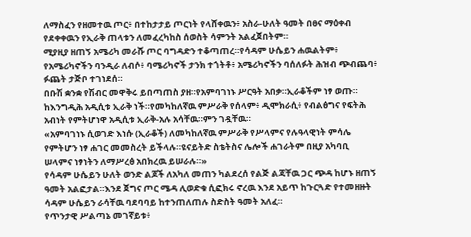ለማስፈን የዘመተዉ ጦር፥ በተከታታይ ጦርነት የላሸቀዉን፥ አስራ-ሁለት ዓመት በፀና ማዕቀብ የደቀቀዉን የኢራቅ ጠላቱን ለመፈረካከስ ሰወስት ሳምንት አልፈጀበትም።
ሚያዚያ ዘጠኝ አሜሪካ መራሹ ጦር ባግዳድን ተቆጣጠረ።የሳዳም ሁሴይን ሐዉልትም፥ የአሜሪካኖችን ባንዲራ ለብሶ፥ ባሜሪካኖች ታንክ ተጎትቶ፥ አሜሪካኖችን ባሰለፉት ሕዝብ ጭብጨባ፥ ፉጨት ታጅቦ ተገነደሰ።
በቡሽ ቋንቋ የሽብር መዋቅሩ ይበጣጠስ ያዘ።የአምባገነኑ ሥርዓት አበቃ።ኢራቆችም ነፃ ወጡ። ከእንግዲሕ አዲሲቱ ኢራቅ ነች።የመካከለኛዉ ምሥራቅ የሰላም፥ ዲሞክራሲ፥ የብልፅግና የፍትሕ አብነት የምትሆነዋ አዲሲቱ ኢራቅ-አሉ አሳቸዉ።ምን ገዷቸዉ።
«አምባገነኑ ሲወገድ እነሱ (ኢራቆች) ለመካከለኛዉ ምሥራቅ የሥላምና የሉዓላዊነት ምሳሌ የምትሆን ነፃ ሐገር መመስረት ይችላሉ።ዩናይትድ ስቴትስና ሌሎች ሐገራትም በዚያ አካባቢ ሠላምና ነፃነትን ለማሥረፅ አበክረዉ ይሠራሉ።»
የሳዳም ሁሴይን ሁለት ወንድ ልጆች ለአካለ መጠን ካልደረሰ የልጅ ልጃቸዉ ጋር ጭዳ ከሆኑ ዘጠኝ ዓመት አልፎታል።እንደ ጀግና ጦር ሜዳ ሊወድቁ ሲፎክሩ ኖረዉ እንደ አይጥ ከጉርጓድ የተመዘዙት ሳዳም ሁሴይን ራሳቸዉ ባደባባይ ከተንጠለጠሉ ስድስት ዓመት አለፈ።
የጥንታዊ ሥልጣኔ መገኛይቱ፥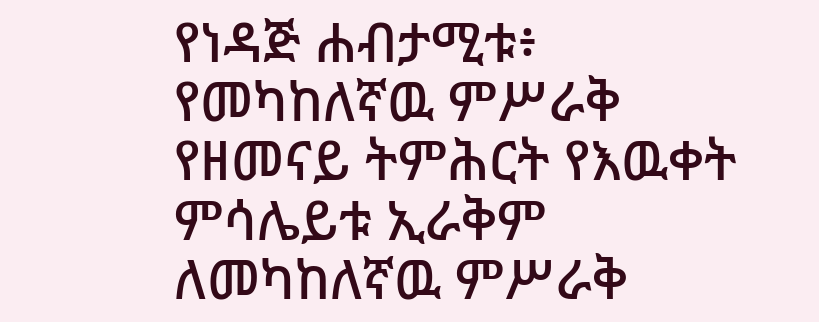የነዳጅ ሐብታሚቱ፥ የመካከለኛዉ ምሥራቅ የዘመናይ ትምሕርት የእዉቀት ምሳሌይቱ ኢራቅም ለመካከለኛዉ ምሥራቅ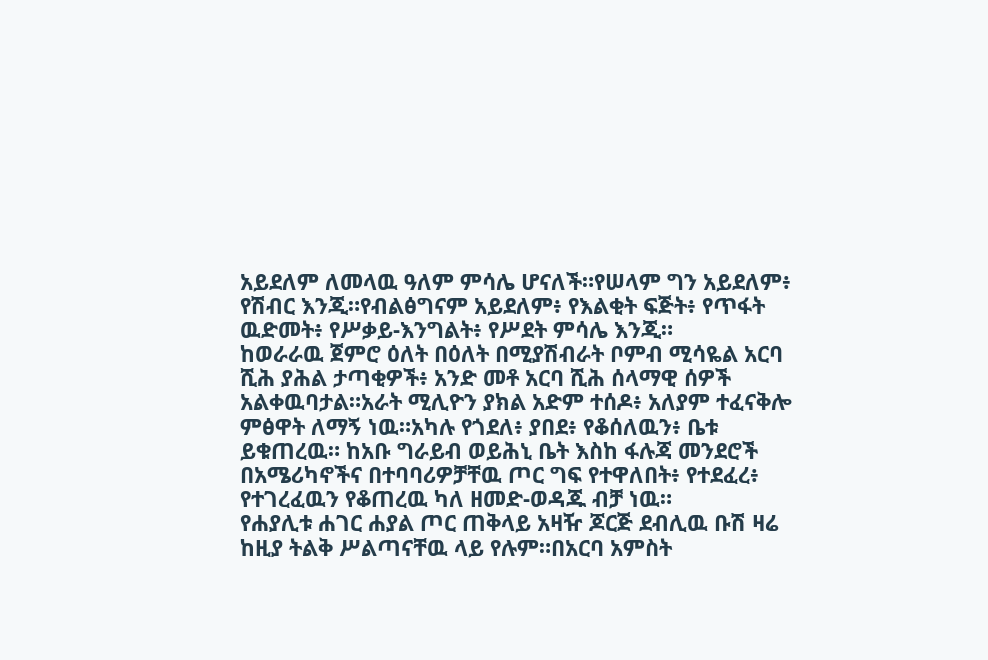አይደለም ለመላዉ ዓለም ምሳሌ ሆናለች።የሠላም ግን አይደለም፥ የሽብር እንጂ።የብልፅግናም አይደለም፥ የእልቂት ፍጅት፥ የጥፋት ዉድመት፥ የሥቃይ-እንግልት፥ የሥደት ምሳሌ እንጂ።
ከወራራዉ ጀምሮ ዕለት በዕለት በሚያሽብራት ቦምብ ሚሳዬል አርባ ሺሕ ያሕል ታጣቂዎች፥ አንድ መቶ አርባ ሺሕ ሰላማዊ ሰዎች አልቀዉባታል።አራት ሚሊዮን ያክል አድም ተሰዶ፥ አለያም ተፈናቅሎ ምፅዋት ለማኝ ነዉ።አካሉ የጎደለ፥ ያበደ፥ የቆሰለዉን፥ ቤቱ ይቁጠረዉ። ከአቡ ግራይብ ወይሕኒ ቤት እስከ ፋሉጃ መንደሮች በአሜሪካኖችና በተባባሪዎቻቸዉ ጦር ግፍ የተዋለበት፥ የተደፈረ፥ የተገረፈዉን የቆጠረዉ ካለ ዘመድ-ወዳጁ ብቻ ነዉ።
የሐያሊቱ ሐገር ሐያል ጦር ጠቅላይ አዛዥ ጆርጅ ደብሊዉ ቡሽ ዛሬ ከዚያ ትልቅ ሥልጣናቸዉ ላይ የሉም።በአርባ አምስት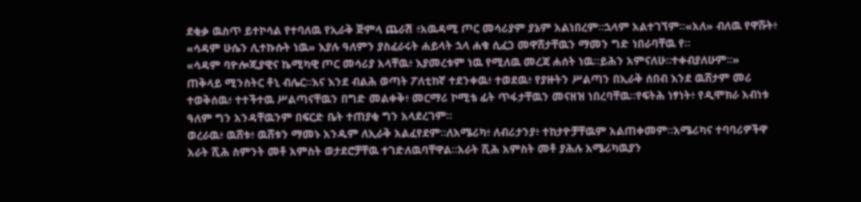ደቂቃ ዉስጥ ይተኮሳል የተባለዉ የኢራቅ ጅምላ ጨራሽ ፥አዉዳሚ ጦር መሳሪያም ያኔም አልነበረም።ኋላም አልተገኘም።«አለ» ብለዉ የዋሹት፥ «ሳዳም ሁሴን ሊተኩሱት ነዉ» እያሉ ዓለምን ያስፈራሩት ሐይላት ኋላ ሐቁ ሲፈጋ መዋሸታቸዉን ማመን ግድ ነበራባቸዉ የ።
«ሳዳም ባዮሎጂያዊና ኬሚካዊ ጦር መሳሪያ አላቸዉ፥ እያመረቱም ነዉ የሚለዉ መረጃ ሐሰት ነዉ።ይሕን አምናለሁ።ተቀብያለሁም።»
ጠቅላይ ሚንስትር ቶኒ ብሌር።እና እንደ ብልሕ ወጣት ፖለቲከኛ ተደንቀዉ፥ ተወደዉ፥ የያዙትን ሥልጣን በኢራቅ ሰበብ እንደ ዉሸታም መሪ ተወቅሰዉ፥ ተተችተዉ ሥልጣናቸዉን በግድ መልቀቅ፥ መርማሪ ኮሚቴ ፊት ጥፋታቸዉን መናዘዝ ነበረባቸዉ።የፍትሕ ነፃነት፥ የዲሞክራ አብነቱ ዓለም ግን አንዳቸዉንም በፍርድ ቤት ተጠያቂ ግን አላደረገም።
ወረራዉ፥ ዉሸቱ፥ ዉሸቱን ማመኑ አንዱም ለኢራቅ አልፈየደም።ለአሜሪካ፥ ለብሪታንያ፥ ተከታዮቻቸዉም አልጠቀመም።አሜሪካና ተባባሪዎችዋ አራት ሺሕ ስምንት መቶ አምስት ወታደሮቻቸዉ ተገድለዉባቸዋል።አራት ሺሕ አምስት መቶ ያሕሉ አሜሪካዉያን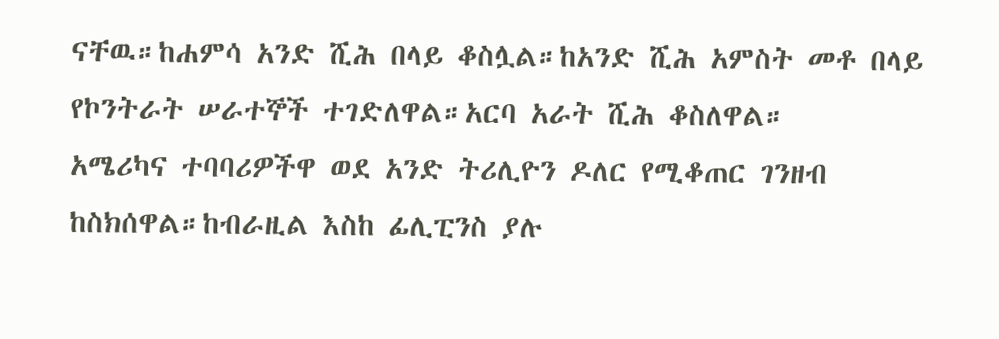ናቸዉ።ከሐምሳ አንድ ሺሕ በላይ ቆስሏል።ከአንድ ሺሕ አምስት መቶ በላይ የኮንትራት ሠራተኞች ተገድለዋል።አርባ አራት ሺሕ ቆስለዋል።
አሜሪካና ተባባሪዎችዋ ወደ አንድ ትሪሊዮን ዶለር የሚቆጠር ገንዘብ ከስክሰዋል።ከብራዚል እስከ ፊሊፒንስ ያሉ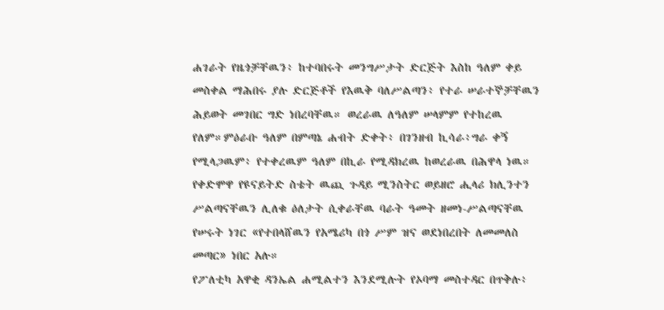ሐገራት የዜጎቻቸዉን፥ ከተባበሩት መንግሥታት ድርጅት እስከ ዓለም ቀይ መስቀል ማሕበሩ ያሉ ድርጅቶች የእዉቅ ባለሥልጣን፥ የተራ ሠራተኞቻቸዉን ሕይወት መገበር ግድ ነበረባቸዉ። ወረራዉ ለዓለም ሠላምም የተከረዉ የለም።ምዕራቡ ዓለም በምጣኔ ሐብት ድቀት፥ በገንዘብ ኪሳራ፥ግራ ቀኝ የሚላጋዉም፥ የተቀረዉም ዓለም በኪራ የሚዳክረዉ ከወረራዉ በሕዋላ ነዉ።
የቀድሞዋ የዩናይትድ ስቴት ዉጪ ጉዳይ ሚንስትር ወይዘሮ ሒላሪ ክሊንተን ሥልጣናቸዉን ሊለቁ ዕለታት ሲቀራቸዉ ባራት ዓመት ዘመነ-ሥልጣናቸዉ የሠሩት ነገር «የተበላሸዉን የአሜሪካ በጎ ሥም ዝና ወደነበረበት ለመመለስ መጣር» ነበር አሉ።
የፖለቲካ አዋቂ ዳንኤል ሐሚልተን እንደሚሉት የኦባማ መስተዳር በጥቅሉ፥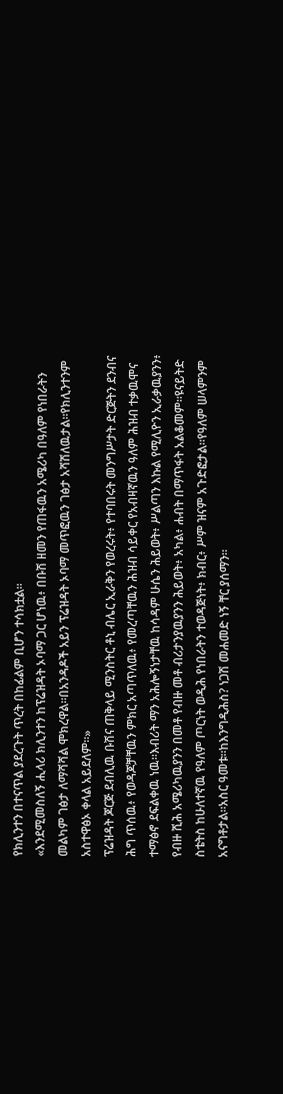የክሊንተን በተናጥል ያደረጉት ጥረት በከፊልም ቢሆን ተሳክቷል።
«እንደሚመስለኝ ሒላሪ ክሊንተን ከፕሬዝዳት ኦባማ ጋር ሆነዉ፥ በቡሽ ዘመን የጠፋዉን አሜሪካ በዓለም የነበራትን መልካም ገፅታ ለማሻሻል ሞክረዋል።በአንዳዶች አይን ፕሬዝዳት ኦባማ መጥፎዉን ገፅታ አሻሽለዉታል።የክሊንተንም አስተዋፅኦ ቀላል አይደለም።»
ፕሬዝዳት ጆርጅ ደብሊዉ ቡሽና ጠቅላይ ሚንስትር ቶኒ ብሌር ኢራቅን የወረሩት፥ የተባበሩት መንግሥታት ድርጅትን ደንብና ሕግ ጥሰዉ፥ የወዳጆቻቸዉን ምክር አጣጥለዉ፥ የመረጣቸዉን ሕዝብ ሳይቀር የአብዛኛዉን ዓለም ሕዝብ ተቃዉሞና ተማፅኖ ደፍልቀዉ ነዉ።እብሪት ማን አሕሎኝነታቸዉ ከሳዳም ሁሴን ሕይወት፥ ሥልጣን እኩል የሚሊዮን ኢራቃዉያንን፥ የብዙ ሺሕ አሜሪካዉያንን በመቶ የብዙ መቶ ብሪታንያዉያንን ሕይወት፥ አካል፥ ሐብት በማጥፋት አልቆመም።ዩናይትድ ስቴትስ ከሁለተኛዉ የዓለም ጦርነት ወዲሕ የነበራትን ተወዳጅነት፥ ክብር፥ ሥም ዝናም አጉድፎታል።የዓለም ሠላምንም አናግቶታል።አስር ዓመቱ።ከእንግዲሕስ? ነጋሽ መሐመድ ነኝ ቸር ያሰማን።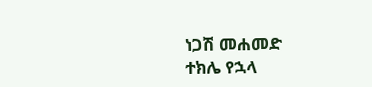ነጋሽ መሐመድ
ተክሌ የኋላ